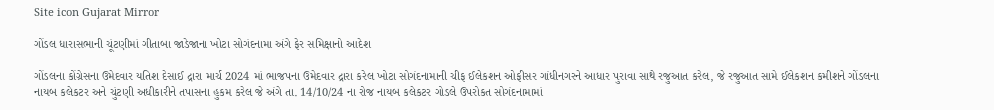Site icon Gujarat Mirror

ગોંડલ ધારાસભાની ચૂંટણીમાં ગીતાબા જાડેજાના ખોટા સોગંદનામા અંગે ફેર સમિક્ષાનો આદેશ

ગોંડલના કોંગ્રેસના ઉમેદવાર યતિશ દેસાઈ દ્રારા માર્ચ 2024 માં ભાજપના ઉમેદવાર દ્રારા કરેલ ખોટા સોગંદનામાની ચીફ ઈલેકશન ઓફીસર ગાંધીનગરને આધાર પુરાવા સાથે રજુઆત કરેલ, જે રજુઆત સામે ઈલેકશન કમીશને ગોંડલના નાયબ કલેકટર અને ચુંટણી અધીકારીને તપાસના હુકમ કરેલ જે અંગે તા. 14/10/24 ના રોજ નાયબ કલેકટર ગોડલે ઉપરોકત સોગંદનામામાં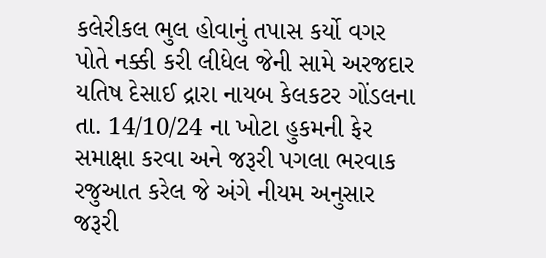કલેરીકલ ભુલ હોવાનું તપાસ કર્યો વગર પોતે નક્કી કરી લીધેલ જેની સામે અરજદાર યતિષ દેસાઈ દ્રારા નાયબ કેલકટર ગોંડલના તા. 14/10/24 ના ખોટા હુકમની ફેર સમાક્ષા કરવા અને જરૂરી પગલા ભરવાક રજુઆત કરેલ જે અંગે નીયમ અનુસાર જરૂરી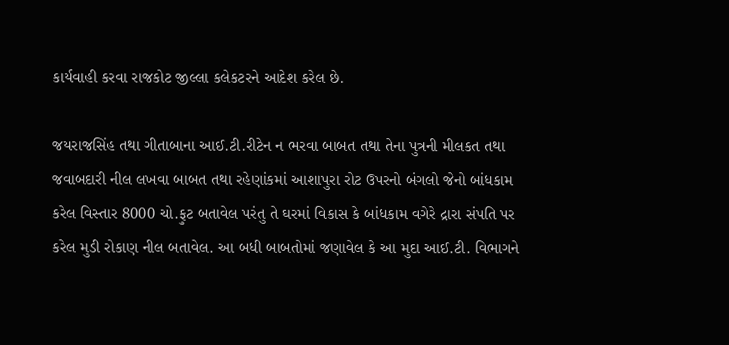કાર્યવાહી કરવા રાજકોટ જીલ્લા કલેકટરને આદેશ કરેલ છે.

જયરાજસિંહ તથા ગીતાબાના આઈ.ટી.રીટેન ન ભરવા બાબત તથા તેના પુત્રની મીલકત તથા જવાબદારી નીલ લખવા બાબત તથા રહેણાંકમાં આશાપુરા રોટ ઉપરનો બંગલો જેનો બાંધકામ કરેલ વિસ્તાર 8000 ચો.ફુટ બતાવેલ પરંતુ તે ઘરમાં વિકાસ કે બાંધકામ વગેરે દ્રારા સંપતિ પર કરેલ મુડી રોકાણ નીલ બતાવેલ. આ બધી બાબતોમાં જણાવેલ કે આ મુદા આઈ.ટી. વિભાગને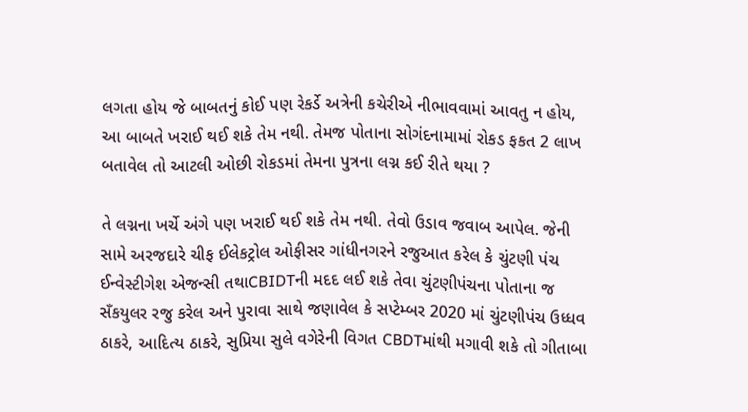લગતા હોય જે બાબતનું કોઈ પણ રેકર્ડે અત્રેની કચેરીએ નીભાવવામાં આવતુ ન હોય, આ બાબતે ખરાઈ થઈ શકે તેમ નથી. તેમજ પોતાના સોગંદનામામાં રોકડ ફકત 2 લાખ બતાવેલ તો આટલી ઓછી રોકડમાં તેમના પુત્રના લગ્ન કઈ રીતે થયા ?

તે લગ્નના ખર્ચે અંગે પણ ખરાઈ થઈ શકે તેમ નથી. તેવો ઉડાવ જવાબ આપેલ. જેની સામે અરજદારે ચીફ ઈલેકટ્રોલ ઓફીસર ગાંધીનગરને રજુઆત કરેલ કે ચુંટણી પંચ ઈન્વેસ્ટીગેશ એજન્સી તથાCBIDTની મદદ લઈ શકે તેવા ચુંટણીપંચના પોતાના જ સઁકયુલર રજુ કરેલ અને પુરાવા સાથે જણાવેલ કે સપ્ટેમ્બર 2020 માં ચુંટણીપંચ ઉધ્ધવ ઠાકરે, આદિત્ય ઠાકરે, સુપ્રિયા સુલે વગેરેની વિગત CBDTમાંથી મગાવી શકે તો ગીતાબા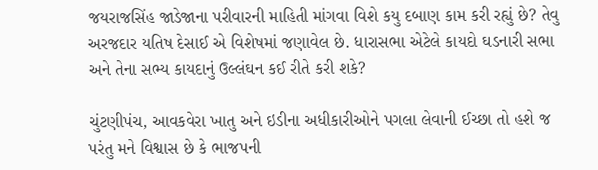જયરાજસિંહ જાડેજાના પરીવારની માહિતી માંગવા વિશે કયુ દબાણ કામ કરી રહ્યું છે? તેવુ અરજદાર યતિષ દેસાઈ એ વિશેષમાં જણાવેલ છે. ધારાસભા એટેલે કાયદો ઘડનારી સભા અને તેના સભ્ય કાયદાનું ઉલ્લંઘન કઈ રીતે કરી શકે?

ચુંટણીપંચ, આવકવેરા ખાતુ અને ઇડીના અધીકારીઓને પગલા લેવાની ઈચ્છા તો હશે જ પરંતુ મને વિશ્વાસ છે કે ભાજપની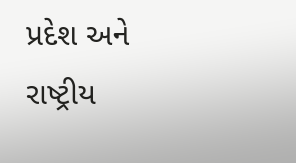પ્રદેશ અને રાષ્ટ્રીય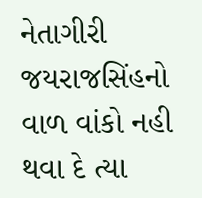નેતાગીરી જયરાજસિંહનો વાળ વાંકો નહી થવા દે ત્યા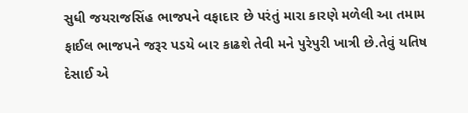સુધી જયરાજસિંહ ભાજપને વફાદાર છે પરંતું મારા કારણે મળેલી આ તમામ ફાઈલ ભાજપને જરૂર પડયે બાર કાઢશે તેવી મને પુરેપુરી ખાત્રી છે.તેવું યતિષ દેસાઈ એ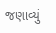જણાવ્યું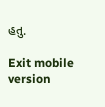હતુ.

Exit mobile version